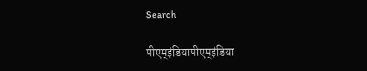Search

पीएम्इंडियापीएम्इंडिया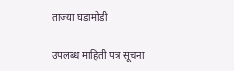ताज्या घडामोडी

उपलब्ध माहिती पत्र सूचना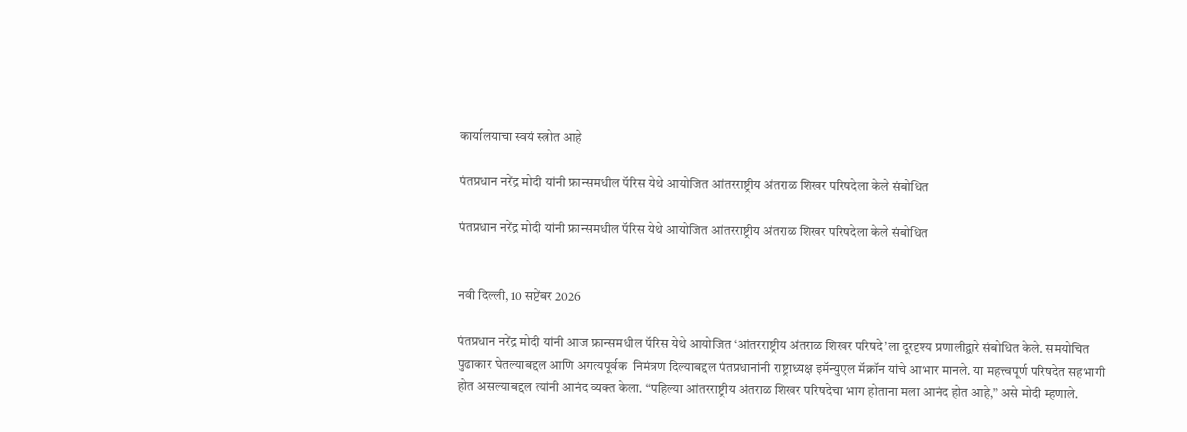कार्यालयाचा स्वयं स्त्रोत आहे

पंतप्रधान नरेंद्र मोदी यांनी फ्रान्समधील पॅरिस येथे आयोजित आंतरराष्ट्रीय अंतराळ शिखर परिषदेला केले संबोधित

पंतप्रधान नरेंद्र मोदी यांनी फ्रान्समधील पॅरिस येथे आयोजित आंतरराष्ट्रीय अंतराळ शिखर परिषदेला केले संबोधित


नवी दिल्ली, 10 सप्टेंबर 2026

पंतप्रधान नरेंद्र मोदी यांनी आज फ्रान्समधील पॅरिस येथे आयोजित ‘आंतरराष्ट्रीय अंतराळ शिखर परिषदे’ला दूरदृश्य प्रणालीद्वारे संबोधित केले. समयोचित पुढाकार घेतल्याबद्दल आणि अगत्यपूर्वक  निमंत्रण दिल्याबद्दल पंतप्रधानांनी राष्ट्राध्यक्ष इमॅन्युएल मॅक्रॉन यांचे आभार मानले. या महत्त्वपूर्ण परिषदेत सहभागी होत असल्याबद्दल त्यांनी आनंद व्यक्त केला. “पहिल्या आंतरराष्ट्रीय अंतराळ शिखर परिषदेचा भाग होताना मला आनंद होत आहे,” असे मोदी म्हणाले.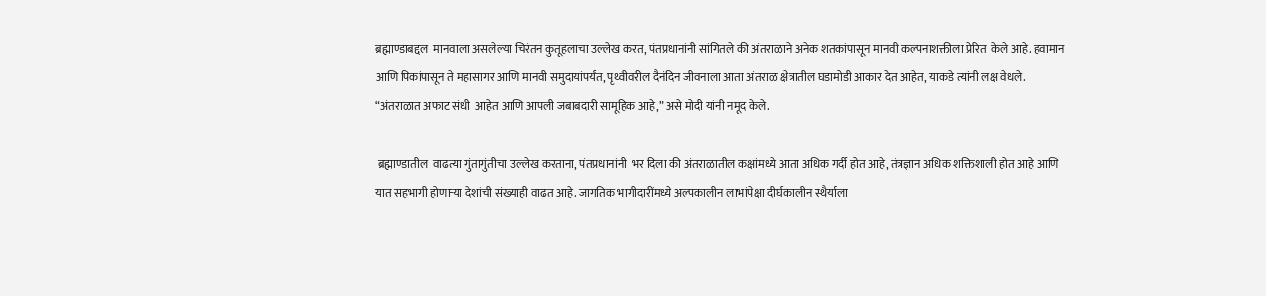ब्रह्माण्डाबद्दल  मानवाला असलेल्या चिरंतन कुतूहलाचा उल्लेख करत, पंतप्रधानांनी सांगितले की अंतराळाने अनेक शतकांपासून मानवी कल्पनाशक्तीला प्रेरित  केले आहे. हवामान आणि पिकांपासून ते महासागर आणि मानवी समुदायांपर्यंत, पृथ्वीवरील दैनंदिन जीवनाला आता अंतराळ क्षेत्रातील घडामोडी आकार देत आहेत, याकडे त्यांनी लक्ष वेधले. “अंतराळात अफाट संधी  आहेत आणि आपली जबाबदारी सामूहिक आहे,” असे मोदी यांनी नमूद केले.

 ब्रह्माण्डातील  वाढत्या गुंतागुंतीचा उल्लेख करताना, पंतप्रधानांनी  भर दिला की अंतराळातील कक्षांमध्ये आता अधिक गर्दी होत आहे, तंत्रज्ञान अधिक शक्तिशाली होत आहे आणि यात सहभागी होणाऱ्या देशांची संख्याही वाढत आहे. जागतिक भागीदारींमध्ये अल्पकालीन लाभांपेक्षा दीर्घकालीन स्थैर्याला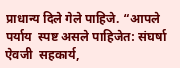प्राधान्य दिले गेले पाहिजे. “आपले पर्याय  स्पष्ट असले पाहिजेत: संघर्षा ऐवजी  सहकार्य,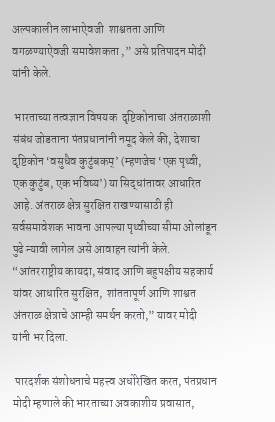अल्पकालीन लाभाऐवजी  शाश्वतता आणि वगळण्याऐवजी समावेशकता ,” असे प्रतिपादन मोदी यांनी केले.

 भारताच्या तत्वज्ञान विषयक  दृष्टिकोनाचा अंतराळाशी संबंध जोडताना पंतप्रधानांनी नमूद केले की, देशाचा दृष्टिकोन ‘वसुधैव कुटुंबकम्’ (म्हणजेच ‘एक पृथ्वी, एक कुटुंब, एक भविष्य’) या सिद्धांतावर आधारित आहे. अंतराळ क्षेत्र सुरक्षित राखण्यासाठी ही सर्वसमावेशक भावना आपल्या पृथ्वीच्या सीमा ओलांडून पुढे न्यावी लागेल असे आवाहन त्यांनी केले. “आंतरराष्ट्रीय कायदा, संवाद आणि बहुपक्षीय सहकार्य यांवर आधारित सुरक्षित,  शांततापूर्ण आणि शाश्वत अंतराळ क्षेत्राचे आम्ही समर्थन करतो,” यावर मोदी यांनी भर दिला.

 पारदर्शक संशोधनाचे महत्त्व अधोरेखित करत, पंतप्रधान मोदी म्हणाले की भारताच्या अवकाशीय प्रवासात,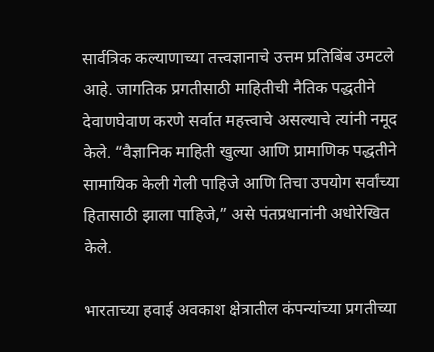सार्वत्रिक कल्याणाच्या तत्त्वज्ञानाचे उत्तम प्रतिबिंब उमटले आहे. जागतिक प्रगतीसाठी माहितीची नैतिक पद्धतीने देवाणघेवाण करणे सर्वात महत्त्वाचे असल्याचे त्यांनी नमूद केले. “वैज्ञानिक माहिती खुल्या आणि प्रामाणिक पद्धतीने सामायिक केली गेली पाहिजे आणि तिचा उपयोग सर्वांच्या हितासाठी झाला पाहिजे,” असे पंतप्रधानांनी अधोरेखित केले.

भारताच्या हवाई अवकाश क्षेत्रातील कंपन्यांच्या प्रगतीच्या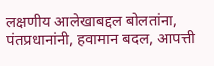लक्षणीय आलेखाबद्दल बोलतांना, पंतप्रधानांनी, हवामान बदल, आपत्ती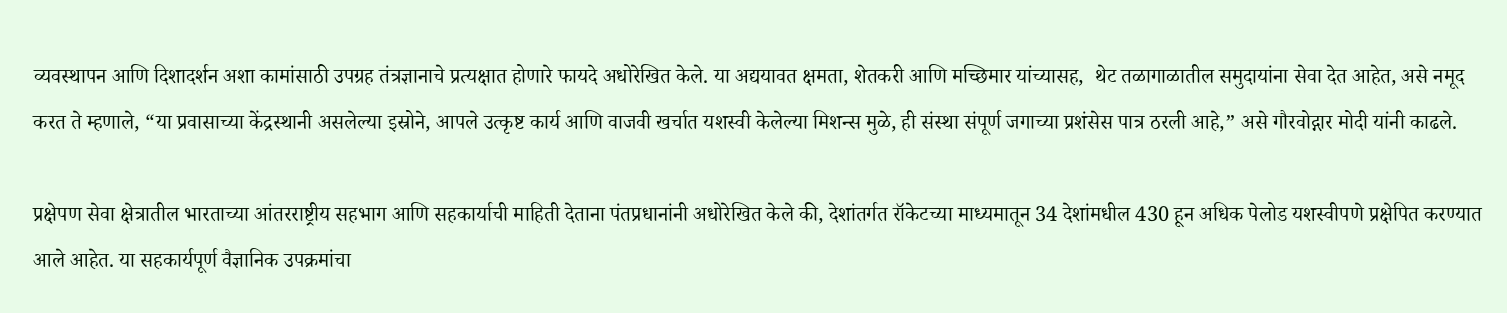व्यवस्थापन आणि दिशादर्शन अशा कामांसाठी उपग्रह तंत्रज्ञानाचे प्रत्यक्षात होणारे फायदे अधोरेखित केले. या अद्ययावत क्षमता, शेतकरी आणि मच्छिमार यांच्यासह,  थेट तळागाळातील समुदायांना सेवा देत आहेत, असे नमूद करत ते म्हणाले, “या प्रवासाच्या केंद्रस्थानी असलेल्या इस्रोने, आपले उत्कृष्ट कार्य आणि वाजवी खर्चात यशस्वी केलेल्या मिशन्स मुळे, ही संस्था संपूर्ण जगाच्या प्रशंसेस पात्र ठरली आहे,” असे गौरवोद्गार मोदी यांनी काढले.

प्रक्षेपण सेवा क्षेत्रातील भारताच्या आंतरराष्ट्रीय सहभाग आणि सहकार्याची माहिती देताना पंतप्रधानांनी अधोरेखित केले की, देशांतर्गत रॉकेटच्या माध्यमातून 34 देशांमधील 430 हून अधिक पेलोड यशस्वीपणे प्रक्षेपित करण्यात आले आहेत. या सहकार्यपूर्ण वैज्ञानिक उपक्रमांचा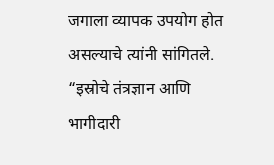जगाला व्यापक उपयोग होत असल्याचे त्यांनी सांगितले. “इस्रोचे तंत्रज्ञान आणि भागीदारी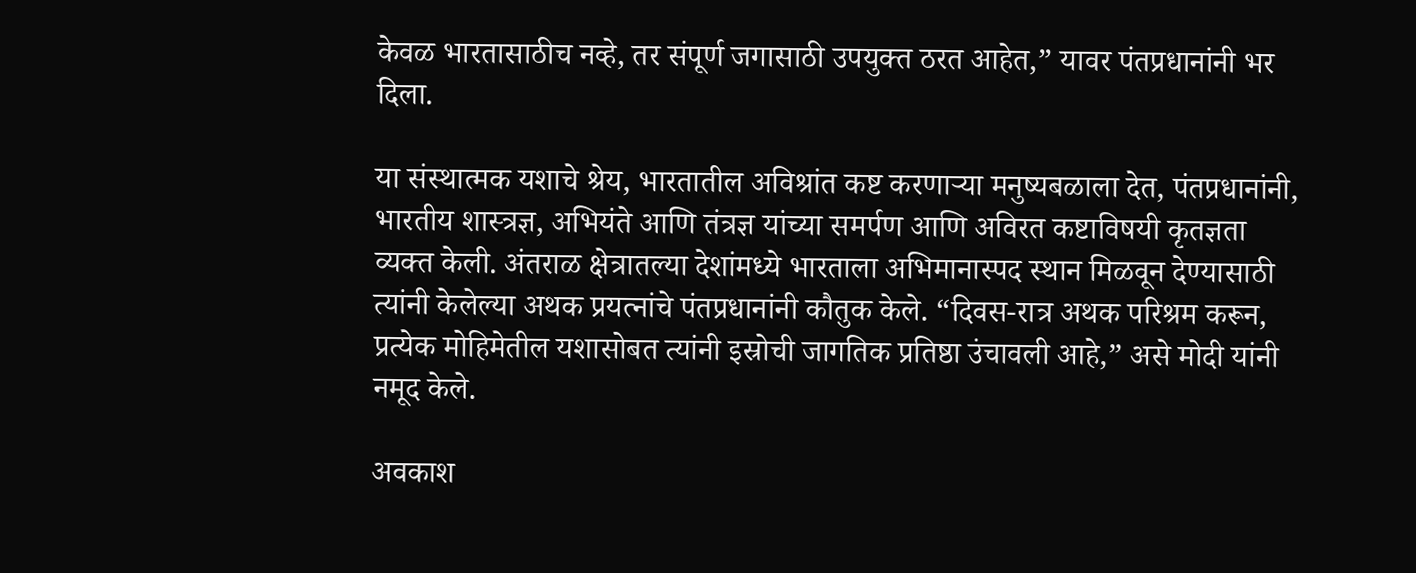केवळ भारतासाठीच नव्हे, तर संपूर्ण जगासाठी उपयुक्त ठरत आहेत,” यावर पंतप्रधानांनी भर दिला.

या संस्थात्मक यशाचे श्रेय, भारतातील अविश्रांत कष्ट करणाऱ्या मनुष्यबळाला देत, पंतप्रधानांनी, भारतीय शास्त्रज्ञ, अभियंते आणि तंत्रज्ञ यांच्या समर्पण आणि अविरत कष्टाविषयी कृतज्ञता व्यक्त केली. अंतराळ क्षेत्रातल्या देशांमध्ये भारताला अभिमानास्पद स्थान मिळवून देण्यासाठी त्यांनी केलेल्या अथक प्रयत्नांचे पंतप्रधानांनी कौतुक केले. “दिवस-रात्र अथक परिश्रम करून, प्रत्येक मोहिमेतील यशासोबत त्यांनी इस्रोची जागतिक प्रतिष्ठा उंचावली आहे,” असे मोदी यांनी नमूद केले.

अवकाश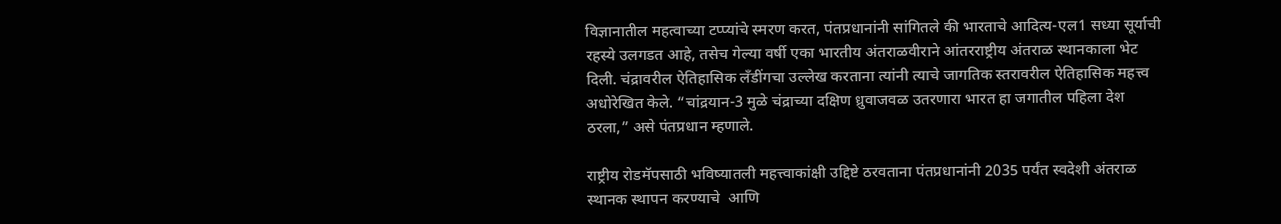विज्ञानातील महत्वाच्या टप्प्यांचे स्मरण करत, पंतप्रधानांनी सांगितले की भारताचे आदित्य-एल1 सध्या सूर्याची रहस्ये उलगडत आहे, तसेच गेल्या वर्षी एका भारतीय अंतराळवीराने आंतरराष्ट्रीय अंतराळ स्थानकाला भेट दिली. चंद्रावरील ऐतिहासिक लॅंडींगचा उल्लेख करताना त्यांनी त्याचे जागतिक स्तरावरील ऐतिहासिक महत्त्व अधोरेखित केले. “चांद्रयान-3 मुळे चंद्राच्या दक्षिण ध्रुवाजवळ उतरणारा भारत हा जगातील पहिला देश ठरला,” असे पंतप्रधान म्हणाले.

राष्ट्रीय रोडमॅपसाठी भविष्यातली महत्त्वाकांक्षी उद्दिष्टे ठरवताना पंतप्रधानांनी 2035 पर्यंत स्वदेशी अंतराळ स्थानक स्थापन करण्याचे  आणि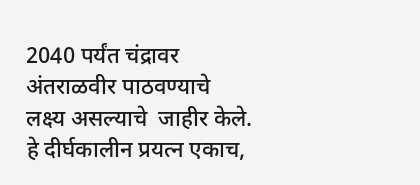2040 पर्यंत चंद्रावर अंतराळवीर पाठवण्याचे लक्ष्य असल्याचे  जाहीर केले. हे दीर्घकालीन प्रयत्न एकाच,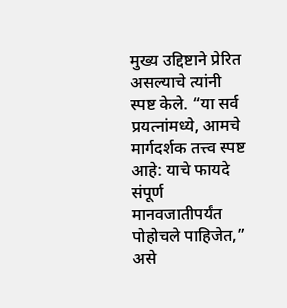मुख्य उद्दिष्टाने प्रेरित असल्याचे त्यांनी स्पष्ट केले. “या सर्व प्रयत्नांमध्ये, आमचे मार्गदर्शक तत्त्व स्पष्ट आहे: याचे फायदे संपूर्ण मानवजातीपर्यंत पोहोचले पाहिजेत,” असे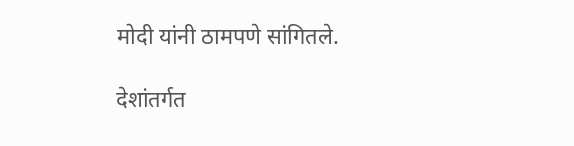मोदी यांनी ठामपणे सांगितले.

देशांतर्गत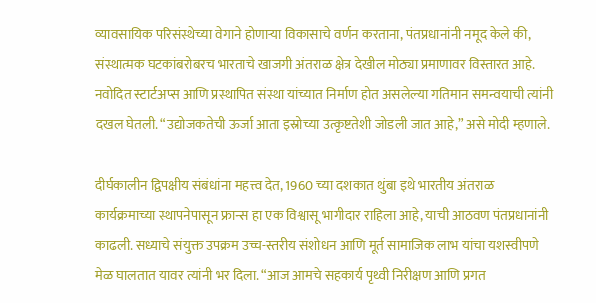व्यावसायिक परिसंस्थेच्या वेगाने होणाऱ्या विकासाचे वर्णन करताना, पंतप्रधानांनी नमूद केले की, संस्थात्मक घटकांबरोबरच भारताचे खाजगी अंतराळ क्षेत्र देखील मोठ्या प्रमाणावर विस्तारत आहे. नवोदित स्टार्टअप्स आणि प्रस्थापित संस्था यांच्यात निर्माण होत असलेल्या गतिमान समन्वयाची त्यांनी दखल घेतली. “उद्योजकतेची ऊर्जा आता इस्रोच्या उत्कृष्टतेशी जोडली जात आहे,” असे मोदी म्हणाले.

दीर्घकालीन द्विपक्षीय संबंधांना महत्त्व देत, 1960 च्या दशकात थुंबा इथे भारतीय अंतराळ कार्यक्रमाच्या स्थापनेपासून फ्रान्स हा एक विश्वासू भागीदार राहिला आहे, याची आठवण पंतप्रधानांनी काढली. सध्याचे संयुक्त उपक्रम उच्च-स्तरीय संशोधन आणि मूर्त सामाजिक लाभ यांचा यशस्वीपणे मेळ घालतात यावर त्यांनी भर दिला. “आज आमचे सहकार्य पृथ्वी निरीक्षण आणि प्रगत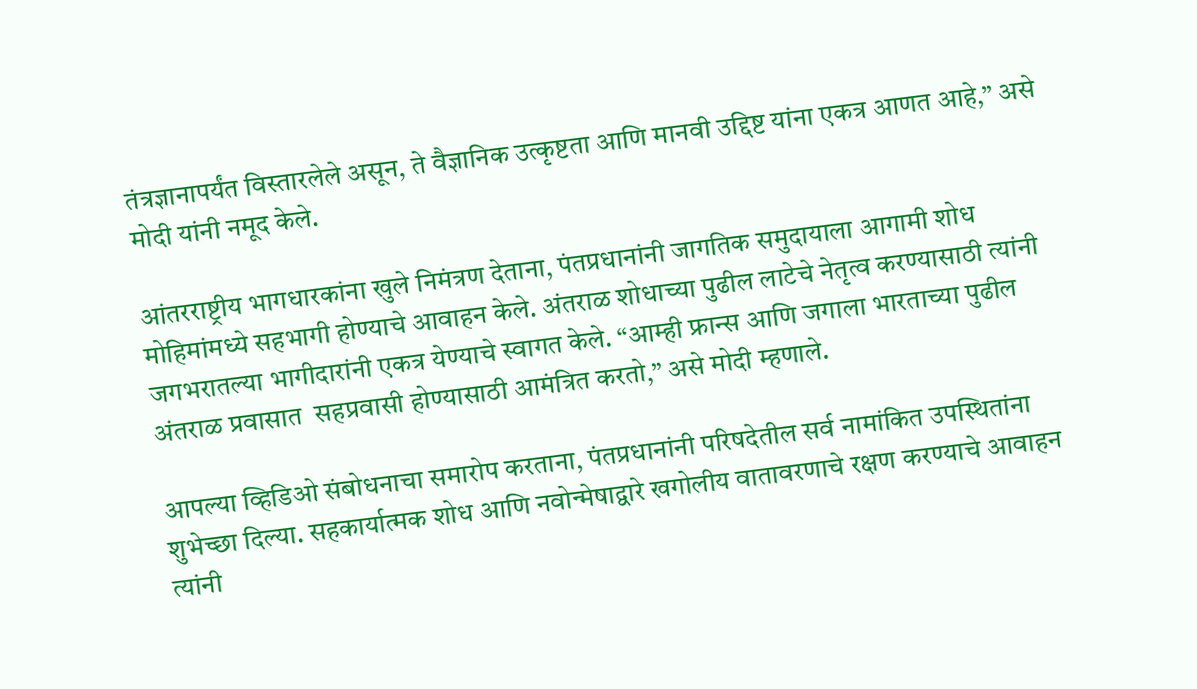तंत्रज्ञानापर्यंत विस्तारलेले असून, ते वैज्ञानिक उत्कृष्टता आणि मानवी उद्दिष्ट यांना एकत्र आणत आहे,” असे मोदी यांनी नमूद केले.

आंतरराष्ट्रीय भागधारकांना खुले निमंत्रण देताना, पंतप्रधानांनी जागतिक समुदायाला आगामी शोध मोहिमांमध्ये सहभागी होण्याचे आवाहन केले. अंतराळ शोधाच्या पुढील लाटेचे नेतृत्व करण्यासाठी त्यांनी जगभरातल्या भागीदारांनी एकत्र येण्याचे स्वागत केले. “आम्ही फ्रान्स आणि जगाला भारताच्या पुढील अंतराळ प्रवासात  सहप्रवासी होण्यासाठी आमंत्रित करतो,” असे मोदी म्हणाले.

आपल्या व्हिडिओ संबोधनाचा समारोप करताना, पंतप्रधानांनी परिषदेतील सर्व नामांकित उपस्थितांना शुभेच्छा दिल्या. सहकार्यात्मक शोध आणि नवोन्मेषाद्वारे खगोलीय वातावरणाचे रक्षण करण्याचे आवाहन त्यांनी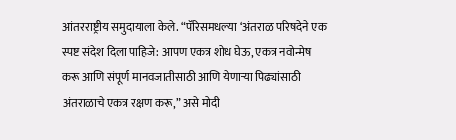आंतरराष्ट्रीय समुदायाला केले. “पॅरिसमधल्या ‘अंतराळ परिषदेने एक स्पष्ट संदेश दिला पाहिजे: आपण एकत्र शोध घेऊ, एकत्र नवोन्मेष करू आणि संपूर्ण मानवजातीसाठी आणि येणाऱ्या पिढ्यांसाठी अंतराळाचे एकत्र रक्षण करू,” असे मोदी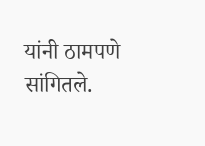यांनी ठामपणे सांगितले.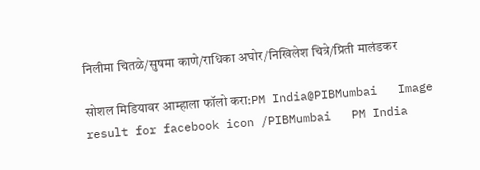निलीमा चितळे/सुषमा काणे/राधिका अघोर/निखिलेश चित्रे/प्रिती मालंडकर

सोशल मिडियावर आम्हाला फॉलो करा:PM India@PIBMumbai   Image result for facebook icon /PIBMumbai   PM India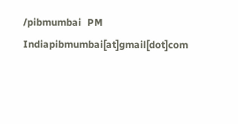/pibmumbai  PM Indiapibmumbai[at]gmail[dot]com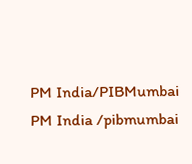PM India/PIBMumbai   PM India /pibmumbai